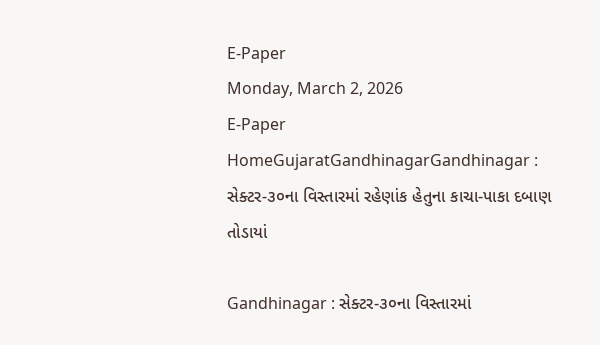E-Paper
Monday, March 2, 2026
E-Paper
HomeGujaratGandhinagarGandhinagar : સેક્ટર-૩૦ના વિસ્તારમાં રહેણાંક હેતુના કાચા-પાકા દબાણ તોડાયાં

Gandhinagar : સેક્ટર-૩૦ના વિસ્તારમાં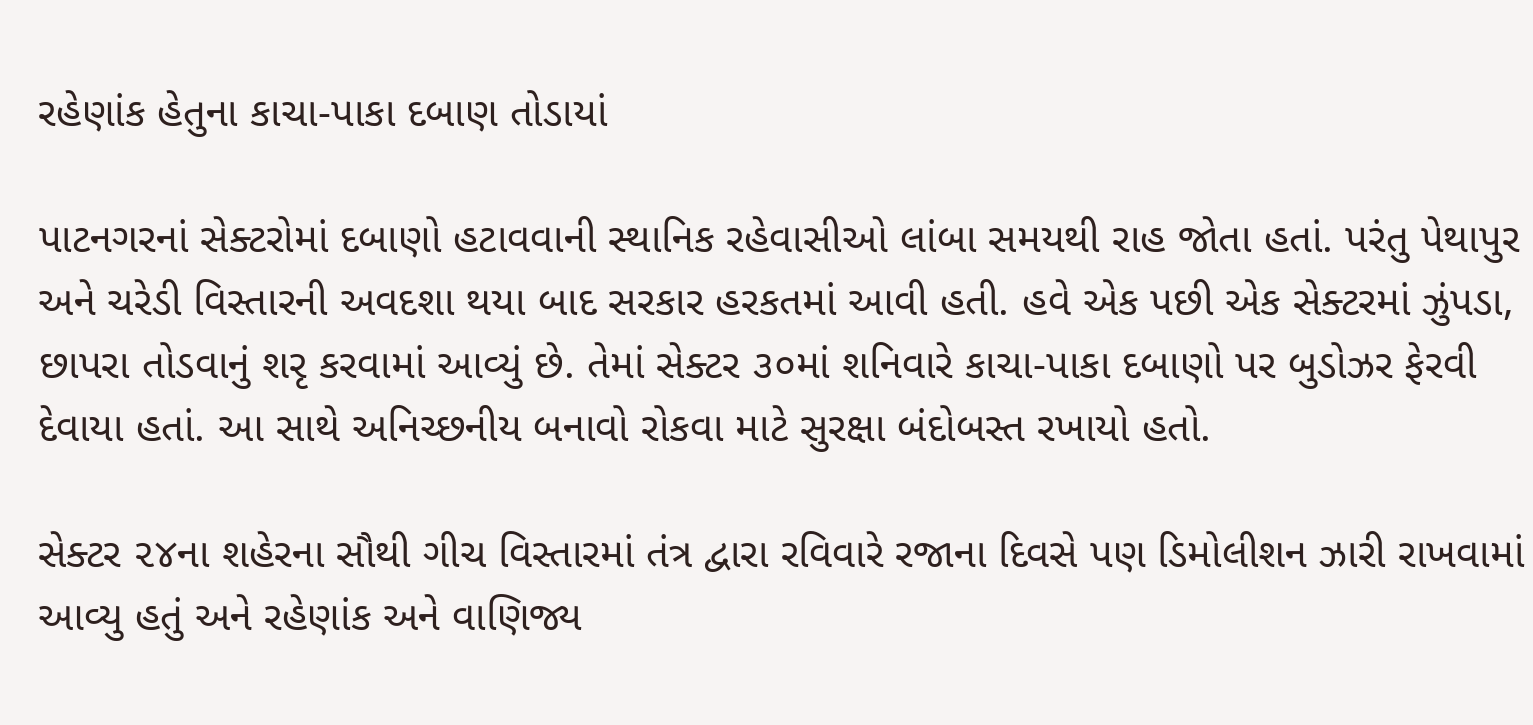રહેણાંક હેતુના કાચા-પાકા દબાણ તોડાયાં

પાટનગરનાં સેક્ટરોમાં દબાણો હટાવવાની સ્થાનિક રહેવાસીઓ લાંબા સમયથી રાહ જોતા હતાં. પરંતુ પેથાપુર અને ચરેડી વિસ્તારની અવદશા થયા બાદ સરકાર હરકતમાં આવી હતી. હવે એક પછી એક સેક્ટરમાં ઝુંપડા, છાપરા તોડવાનું શરૃ કરવામાં આવ્યું છે. તેમાં સેક્ટર ૩૦માં શનિવારે કાચા-પાકા દબાણો પર બુડોઝર ફેરવી દેવાયા હતાં. આ સાથે અનિચ્છનીય બનાવો રોકવા માટે સુરક્ષા બંદોબસ્ત રખાયો હતો.

સેક્ટર ૨૪ના શહેરના સૌથી ગીચ વિસ્તારમાં તંત્ર દ્વારા રવિવારે રજાના દિવસે પણ ડિમોલીશન ઝારી રાખવામાં આવ્યુ હતું અને રહેણાંક અને વાણિજ્ય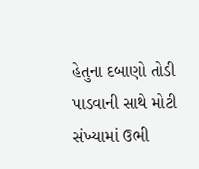હેતુના દબાણો તોડી પાડવાની સાથે મોટી સંખ્યામાં ઉભી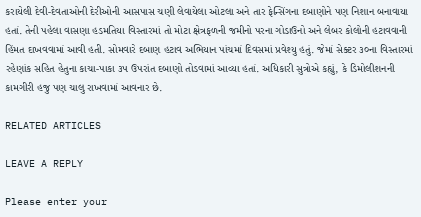કરાયેલી દેવી-દેવતાઓની દેરીઓની આસપાસ ચણી લેવાયેલા ઓટલા અને તાર ફેન્સિંગના દબાણોને પણ નિશાન બનાવાયા હતાં. તેની પહેલા વાસણા હડમતિયા વિસ્તારમાં તો મોટા ક્ષેત્રફળની જમીનો પરના ગોડાઉનો અને લેબર કોલોની હટાવવાની હિંમત દાખવવામાં આવી હતી. સોમવારે દબાણ હટાવ અભિયાન પાંચમાં દિવસમાં પ્રવેશ્યુ હતું. જેમાં સેક્ટર ૩૦ના વિસ્તારમાં રહેણાંક સહિત હેતુના કાચા-પાકા ૩૫ ઉપરાંત દબાણો તોડવામાં આવ્યા હતાં. અધિકારી સુત્રોએ કહ્યું, કે ડિમોલીશનની કામગીરી હજુ પણ ચાલુ રાખવામાં આવનાર છે.

RELATED ARTICLES

LEAVE A REPLY

Please enter your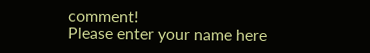comment!
Please enter your name here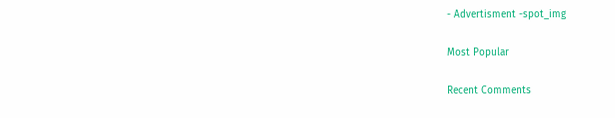- Advertisment -spot_img

Most Popular

Recent Comments